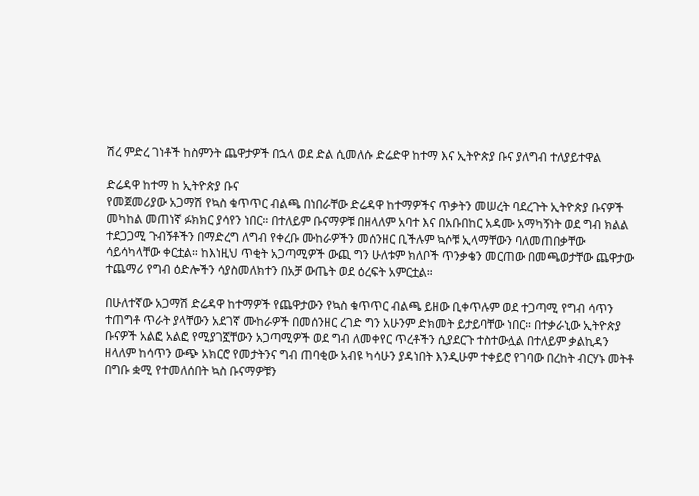ሽረ ምድረ ገነቶች ከስምንት ጨዋታዎች በኋላ ወደ ድል ሲመለሱ ድሬድዋ ከተማ እና ኢትዮጵያ ቡና ያለግብ ተለያይተዋል

ድሬዳዋ ከተማ ከ ኢትዮጵያ ቡና
የመጀመሪያው አጋማሽ የኳስ ቁጥጥር ብልጫ በነበራቸው ድሬዳዋ ከተማዎችና ጥቃትን መሠረት ባደረጉት ኢትዮጵያ ቡናዎች መካከል መጠነኛ ፉክክር ያሳየን ነበር። በተለይም ቡናማዎቹ በዘላለም አባተ እና በአቡበከር አዳሙ አማካኝነት ወደ ግብ ክልል ተደጋጋሚ ጉብኝቶችን በማድረግ ለግብ የቀረቡ ሙከራዎችን መሰንዘር ቢችሉም ኳሶቹ ኢላማቸውን ባለመጠበቃቸው ሳይሳካላቸው ቀርቷል። ከእነዚህ ጥቂት አጋጣሚዎች ውጪ ግን ሁለቱም ክለቦች ጥንቃቄን መርጠው በመጫወታቸው ጨዋታው ተጨማሪ የግብ ዕድሎችን ሳያስመለክተን በአቻ ውጤት ወደ ዕረፍት አምርቷል።

በሁለተኛው አጋማሽ ድሬዳዋ ከተማዎች የጨዋታውን የኳስ ቁጥጥር ብልጫ ይዘው ቢቀጥሉም ወደ ተጋጣሚ የግብ ሳጥን ተጠግቶ ጥራት ያላቸውን አደገኛ ሙከራዎች በመሰንዘር ረገድ ግን አሁንም ድክመት ይታይባቸው ነበር። በተቃራኒው ኢትዮጵያ ቡናዎች አልፎ አልፎ የሚያገኟቸውን አጋጣሚዎች ወደ ግብ ለመቀየር ጥረቶችን ሲያደርጉ ተስተውሏል በተለይም ቃልኪዳን ዘላለም ከሳጥን ውጭ አክርሮ የመታትንና ግብ ጠባቂው አብዩ ካሳሁን ያዳነበት እንዲሁም ተቀይሮ የገባው በረከት ብርሃኑ መትቶ በግቡ ቋሚ የተመለሰበት ኳስ ቡናማዎቹን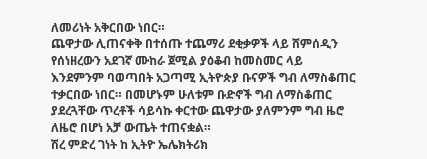ለመሪነት አቅርበው ነበር።
ጨዋታው ሊጠናቀቅ በተሰጡ ተጨማሪ ደቂቃዎች ላይ ሸምሰዲን የሰነዘረውን አደገኛ ሙከራ ጀሚል ያዕቆብ ከመስመር ላይ እንደምንም ባወጣበት አጋጣሚ ኢትዮጵያ ቡናዎች ግብ ለማስቆጠር ተቃርበው ነበር። በመሆኑም ሁለቱም ቡድኖች ግብ ለማስቆጠር ያደረጓቸው ጥረቶች ሳይሳኩ ቀርተው ጨዋታው ያለምንም ግብ ዜሮ ለዜሮ በሆነ አቻ ውጤት ተጠናቋል።
ሽረ ምድረ ገነት ከ ኢትዮ ኤሌክትሪክ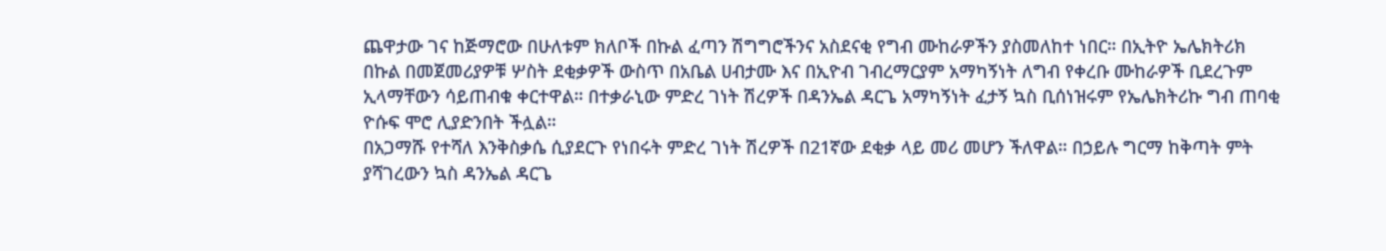ጨዋታው ገና ከጅማሮው በሁለቱም ክለቦች በኩል ፈጣን ሽግግሮችንና አስደናቂ የግብ ሙከራዎችን ያስመለከተ ነበር። በኢትዮ ኤሌክትሪክ በኩል በመጀመሪያዎቹ ሦስት ደቂቃዎች ውስጥ በአቤል ሀብታሙ እና በኢዮብ ገብረማርያም አማካኝነት ለግብ የቀረቡ ሙከራዎች ቢደረጉም ኢላማቸውን ሳይጠብቁ ቀርተዋል። በተቃራኒው ምድረ ገነት ሽረዎች በዳንኤል ዳርጌ አማካኝነት ፈታኝ ኳስ ቢሰነዝሩም የኤሌክትሪኩ ግብ ጠባቂ ዮሱፍ ሞሮ ሊያድንበት ችሏል።
በአጋማሹ የተሻለ እንቅስቃሴ ሲያደርጉ የነበሩት ምድረ ገነት ሽረዎች በ21ኛው ደቂቃ ላይ መሪ መሆን ችለዋል። በኃይሉ ግርማ ከቅጣት ምት ያሻገረውን ኳስ ዳንኤል ዳርጌ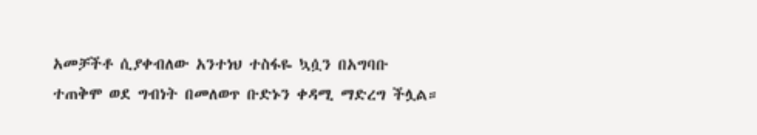አመቻችቶ ሲያቀብለው አንተነህ ተስፋዬ ኳሷን በአግባቡ ተጠቅሞ ወደ ግብነት በመለወጥ ቡድኑን ቀዳሚ ማድረግ ችሏል።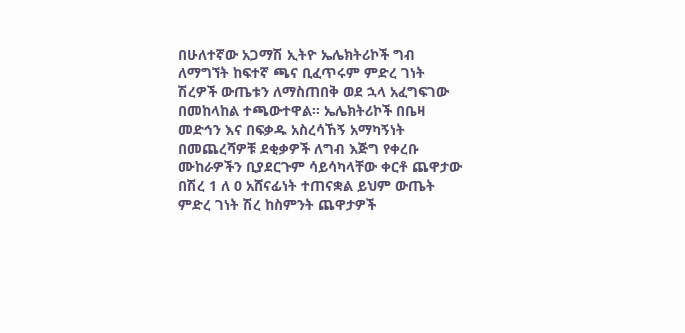በሁለተኛው አጋማሽ ኢትዮ ኤሌክትሪኮች ግብ ለማግኘት ከፍተኛ ጫና ቢፈጥሩም ምድረ ገነት ሽረዎች ውጤቱን ለማስጠበቅ ወደ ኋላ አፈግፍገው በመከላከል ተጫውተዋል። ኤሌክትሪኮች በቤዛ መድኅን እና በፍቃዱ አስረሳኸኝ አማካኝነት በመጨረሻዎቹ ደቂቃዎች ለግብ እጅግ የቀረቡ ሙከራዎችን ቢያደርጉም ሳይሳካላቸው ቀርቶ ጨዋታው በሽረ 1 ለ 0 አሸናፊነት ተጠናቋል ይህም ውጤት ምድረ ገነት ሽረ ከስምንት ጨዋታዎች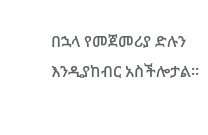በኋላ የመጀመሪያ ድሉን እንዲያከብር አስችሎታል።